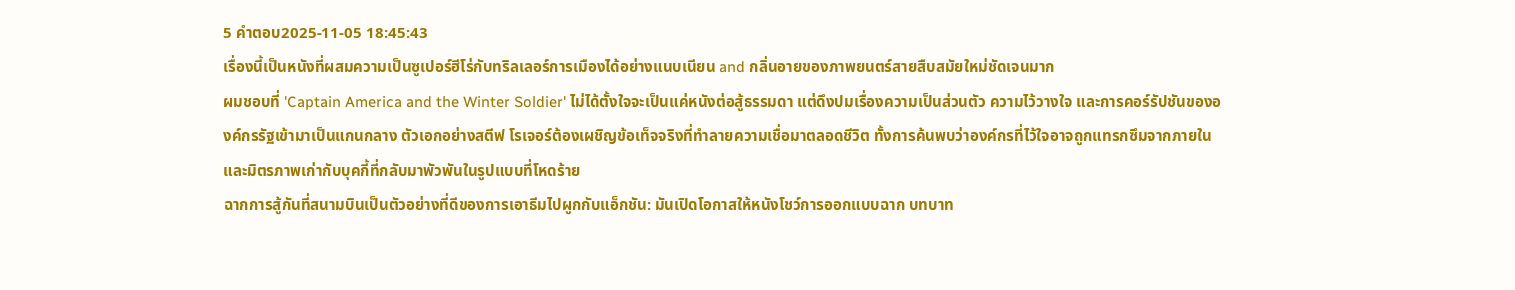5 คำตอบ2025-11-05 18:45:43
เรื่องนี้เป็นหนังที่ผสมความเป็นซูเปอร์ฮีโร่กับทริลเลอร์การเมืองได้อย่างแนบเนียน and กลิ่นอายของภาพยนตร์สายสืบสมัยใหม่ชัดเจนมาก
ผมชอบที่ 'Captain America and the Winter Soldier' ไม่ได้ตั้งใจจะเป็นแค่หนังต่อสู้ธรรมดา แต่ดึงปมเรื่องความเป็นส่วนตัว ความไว้วางใจ และการคอร์รัปชันขององค์กรรัฐเข้ามาเป็นแกนกลาง ตัวเอกอย่างสตีฟ โรเจอร์ต้องเผชิญข้อเท็จจริงที่ทำลายความเชื่อมาตลอดชีวิต ทั้งการค้นพบว่าองค์กรที่ไว้ใจอาจถูกแทรกซึมจากภายใน และมิตรภาพเก่ากับบุคกี้ที่กลับมาพัวพันในรูปแบบที่โหดร้าย
ฉากการสู้กันที่สนามบินเป็นตัวอย่างที่ดีของการเอาธีมไปผูกกับแอ็กชัน: มันเปิดโอกาสให้หนังโชว์การออกแบบฉาก บทบาท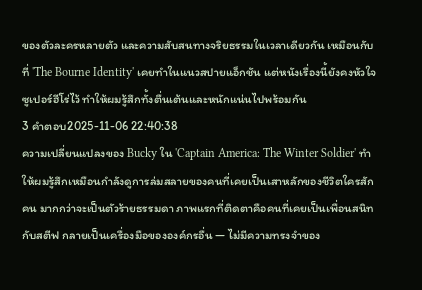ของตัวละครหลายตัว และความสับสนทางจริยธรรมในเวลาเดียวกัน เหมือนกับที่ 'The Bourne Identity' เคยทำในแนวสปายแอ็กชัน แต่หนังเรื่องนี้ยังคงหัวใจซูเปอร์ฮีโร่ไว้ ทำให้ผมรู้สึกทั้งตื่นเต้นและหนักแน่นไปพร้อมกัน
3 คำตอบ2025-11-06 22:40:38
ความเปลี่ยนแปลงของ Bucky ใน 'Captain America: The Winter Soldier' ทำให้ผมรู้สึกเหมือนกำลังดูการล่มสลายของคนที่เคยเป็นเสาหลักของชีวิตใครสักคน มากกว่าจะเป็นตัวร้ายธรรมดา ภาพแรกที่ติดตาคือคนที่เคยเป็นเพื่อนสนิทกับสตีฟ กลายเป็นเครื่องมือขององค์กรอื่น — ไม่มีความทรงจำของ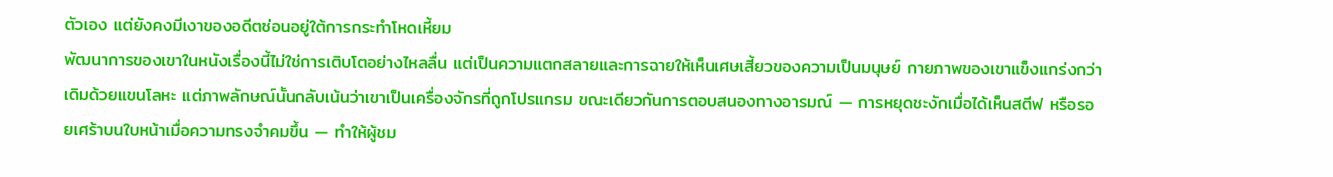ตัวเอง แต่ยังคงมีเงาของอดีตซ่อนอยู่ใต้การกระทำโหดเหี้ยม
พัฒนาการของเขาในหนังเรื่องนี้ไม่ใช่การเติบโตอย่างไหลลื่น แต่เป็นความแตกสลายและการฉายให้เห็นเศษเสี้ยวของความเป็นมนุษย์ กายภาพของเขาแข็งแกร่งกว่าเดิมด้วยแขนโลหะ แต่ภาพลักษณ์นั้นกลับเน้นว่าเขาเป็นเครื่องจักรที่ถูกโปรแกรม ขณะเดียวกันการตอบสนองทางอารมณ์ — การหยุดชะงักเมื่อได้เห็นสตีฟ หรือรอยเศร้าบนใบหน้าเมื่อความทรงจำคมขึ้น — ทำให้ผู้ชม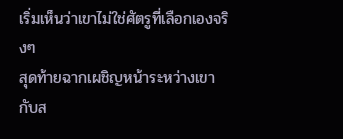เริ่มเห็นว่าเขาไม่ใช่ศัตรูที่เลือกเองจริงๆ
สุดท้ายฉากเผชิญหน้าระหว่างเขากับส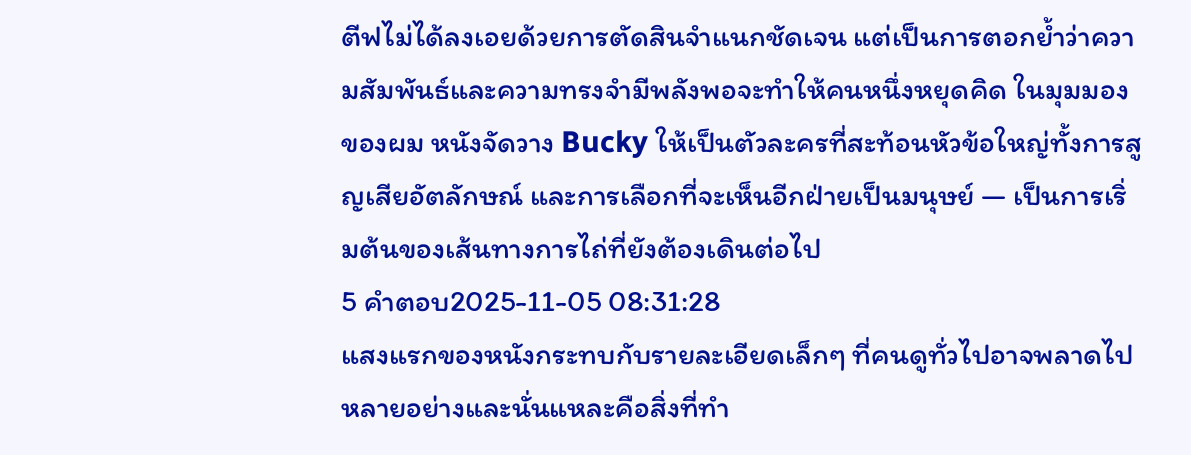ตีฟไม่ได้ลงเอยด้วยการตัดสินจำแนกชัดเจน แต่เป็นการตอกย้ำว่าความสัมพันธ์และความทรงจำมีพลังพอจะทำให้คนหนึ่งหยุดคิด ในมุมมองของผม หนังจัดวาง Bucky ให้เป็นตัวละครที่สะท้อนหัวข้อใหญ่ทั้งการสูญเสียอัตลักษณ์ และการเลือกที่จะเห็นอีกฝ่ายเป็นมนุษย์ — เป็นการเริ่มต้นของเส้นทางการไถ่ที่ยังต้องเดินต่อไป
5 คำตอบ2025-11-05 08:31:28
แสงแรกของหนังกระทบกับรายละเอียดเล็กๆ ที่คนดูทั่วไปอาจพลาดไปหลายอย่างและนั่นแหละคือสิ่งที่ทำ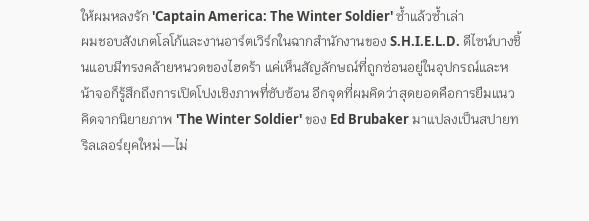ให้ผมหลงรัก 'Captain America: The Winter Soldier' ซ้ำแล้วซ้ำเล่า
ผมชอบสังเกตโลโก้และงานอาร์ตเวิร์กในฉากสำนักงานของ S.H.I.E.L.D. ดีไซน์บางชิ้นแอบมีทรงคล้ายหนวดของไฮดร้า แค่เห็นสัญลักษณ์ที่ถูกซ่อนอยู่ในอุปกรณ์และหน้าจอก็รู้สึกถึงการเปิดโปงเชิงภาพที่ซับซ้อน อีกจุดที่ผมคิดว่าสุดยอดคือการยืมแนวคิดจากนิยายภาพ 'The Winter Soldier' ของ Ed Brubaker มาแปลงเป็นสปายทริลเลอร์ยุคใหม่—ไม่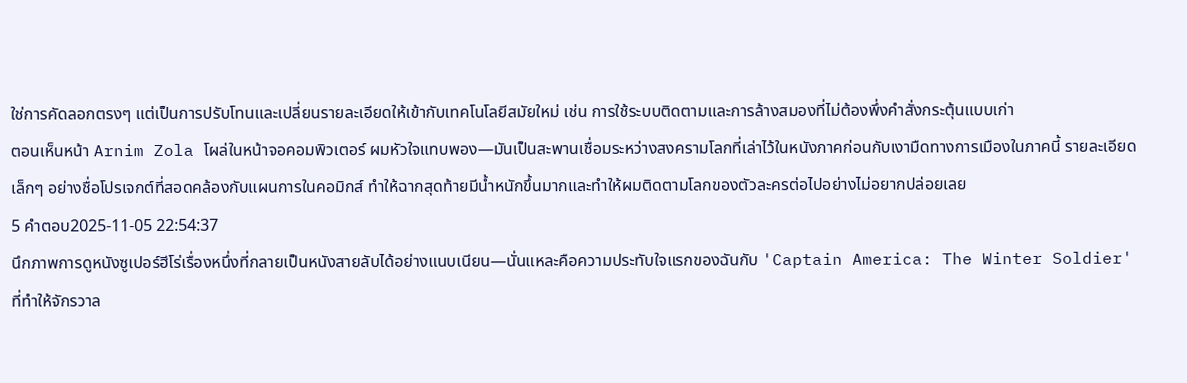ใช่การคัดลอกตรงๆ แต่เป็นการปรับโทนและเปลี่ยนรายละเอียดให้เข้ากับเทคโนโลยีสมัยใหม่ เช่น การใช้ระบบติดตามและการล้างสมองที่ไม่ต้องพึ่งคำสั่งกระตุ้นแบบเก่า
ตอนเห็นหน้า Arnim Zola โผล่ในหน้าจอคอมพิวเตอร์ ผมหัวใจแทบพอง—มันเป็นสะพานเชื่อมระหว่างสงครามโลกที่เล่าไว้ในหนังภาคก่อนกับเงามืดทางการเมืองในภาคนี้ รายละเอียดเล็กๆ อย่างชื่อโปรเจกต์ที่สอดคล้องกับแผนการในคอมิกส์ ทำให้ฉากสุดท้ายมีน้ำหนักขึ้นมากและทำให้ผมติดตามโลกของตัวละครต่อไปอย่างไม่อยากปล่อยเลย
5 คำตอบ2025-11-05 22:54:37
นึกภาพการดูหนังซูเปอร์ฮีโร่เรื่องหนึ่งที่กลายเป็นหนังสายลับได้อย่างแนบเนียน—นั่นแหละคือความประทับใจแรกของฉันกับ 'Captain America: The Winter Soldier' ที่ทำให้จักรวาล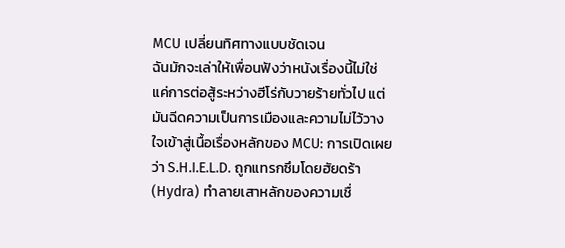MCU เปลี่ยนทิศทางแบบชัดเจน
ฉันมักจะเล่าให้เพื่อนฟังว่าหนังเรื่องนี้ไม่ใช่แค่การต่อสู้ระหว่างฮีโร่กับวายร้ายทั่วไป แต่มันฉีดความเป็นการเมืองและความไม่ไว้วางใจเข้าสู่เนื้อเรื่องหลักของ MCU: การเปิดเผยว่า S.H.I.E.L.D. ถูกแทรกซึมโดยฮัยดร้า (Hydra) ทำลายเสาหลักของความเชื่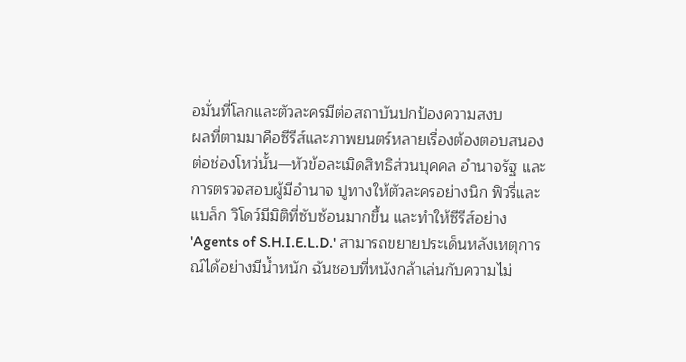อมั่นที่โลกและตัวละครมีต่อสถาบันปกป้องความสงบ
ผลที่ตามมาคือซีรีส์และภาพยนตร์หลายเรื่องต้องตอบสนองต่อช่องโหว่นั้น—หัวข้อละเมิดสิทธิส่วนบุคคล อำนาจรัฐ และการตรวจสอบผู้มีอำนาจ ปูทางให้ตัวละครอย่างนิก ฟิวรี่และแบล็ก วิโดว์มีมิติที่ซับซ้อนมากขึ้น และทำให้ซีรีส์อย่าง 'Agents of S.H.I.E.L.D.' สามารถขยายประเด็นหลังเหตุการณ์ได้อย่างมีน้ำหนัก ฉันชอบที่หนังกล้าเล่นกับความไม่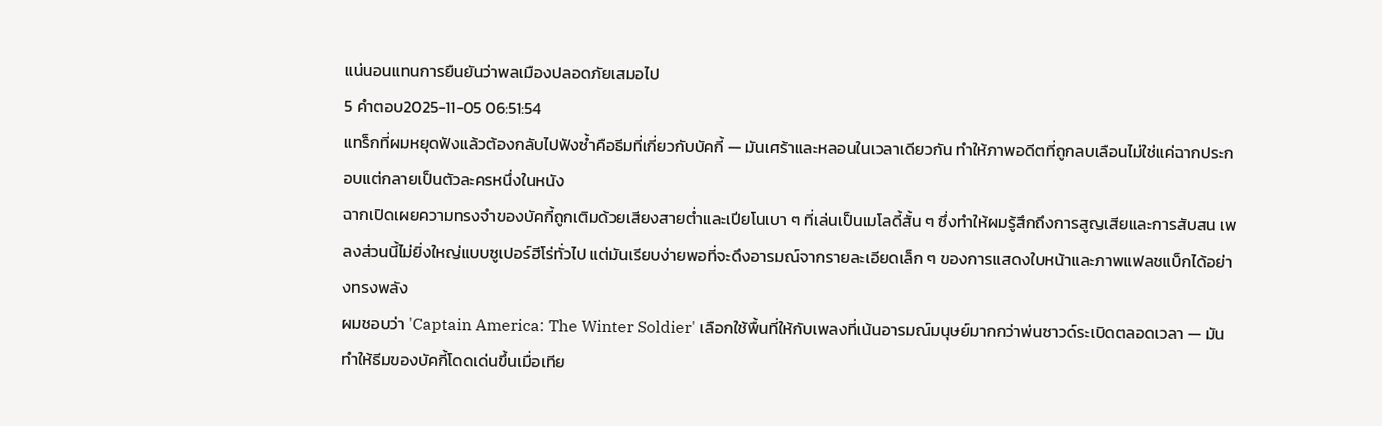แน่นอนแทนการยืนยันว่าพลเมืองปลอดภัยเสมอไป
5 คำตอบ2025-11-05 06:51:54
แทร็กที่ผมหยุดฟังแล้วต้องกลับไปฟังซ้ำคือธีมที่เกี่ยวกับบัคกี้ — มันเศร้าและหลอนในเวลาเดียวกัน ทำให้ภาพอดีตที่ถูกลบเลือนไม่ใช่แค่ฉากประกอบแต่กลายเป็นตัวละครหนึ่งในหนัง
ฉากเปิดเผยความทรงจำของบัคกี้ถูกเติมด้วยเสียงสายต่ำและเปียโนเบา ๆ ที่เล่นเป็นเมโลดี้สั้น ๆ ซึ่งทำให้ผมรู้สึกถึงการสูญเสียและการสับสน เพลงส่วนนี้ไม่ยิ่งใหญ่แบบซูเปอร์ฮีโร่ทั่วไป แต่มันเรียบง่ายพอที่จะดึงอารมณ์จากรายละเอียดเล็ก ๆ ของการแสดงใบหน้าและภาพแฟลชแบ็กได้อย่างทรงพลัง
ผมชอบว่า 'Captain America: The Winter Soldier' เลือกใช้พื้นที่ให้กับเพลงที่เน้นอารมณ์มนุษย์มากกว่าพ่นซาวด์ระเบิดตลอดเวลา — มันทำให้ธีมของบัคกี้โดดเด่นขึ้นเมื่อเทีย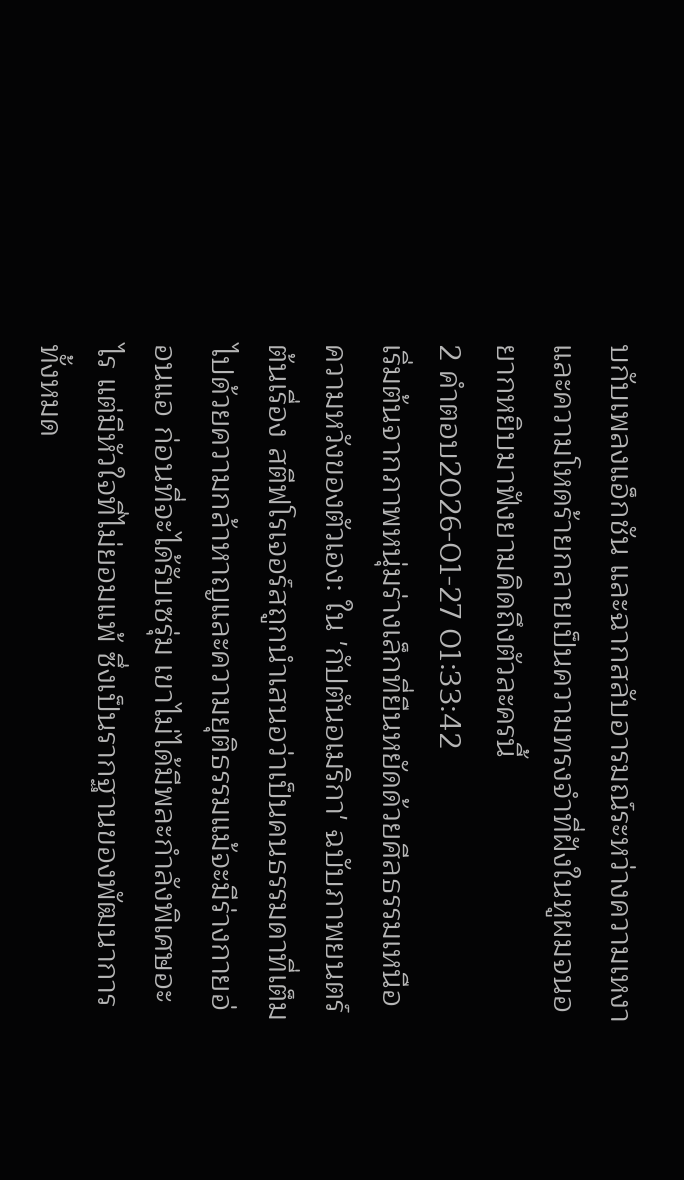บกับเพลงแอ็กชัน และฉากสลับอารมณ์ระหว่างความเหงาและความโหดร้ายกลายเป็นความทรงจำที่ฝังในหูผมจนอยากหยิบมาฟังยามคิดถึงตัวละครนี้
2 คำตอบ2026-01-27 01:33:42
เริ่มต้นจากภาพหนุ่มร่างเล็กที่ยืนหยัดด้วยศีลธรรมเหนือความหวังของตัวเอง: ใน 'กัปตันอเมริกา' ฉบับภาพยนตร์ต้นเรื่อง สตีฟโรเจอร์สถูกนำเสนอว่าเป็นคนธรรมดาที่เต็มไปด้วยความกล้าหาญและความยุติธรรมแม้จะมีร่างกายอ่อนแอ ก่อนที่จะได้รับเซรุ่ม เขาไม่ได้มีพละกำลังพิเศษอะไร แต่มีหัวใจที่ไม่ยอมแพ้ ซึ่งเป็นรากฐานของพัฒนาการทั้งหมด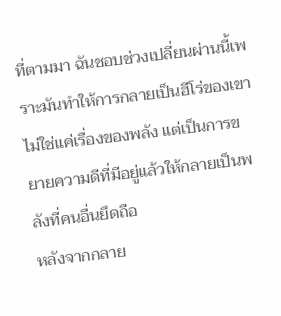ที่ตามมา ฉันชอบช่วงเปลี่ยนผ่านนี้เพราะมันทำให้การกลายเป็นฮีโร่ของเขาไม่ใช่แค่เรื่องของพลัง แต่เป็นการขยายความดีที่มีอยู่แล้วให้กลายเป็นพลังที่คนอื่นยึดถือ
หลังจากกลาย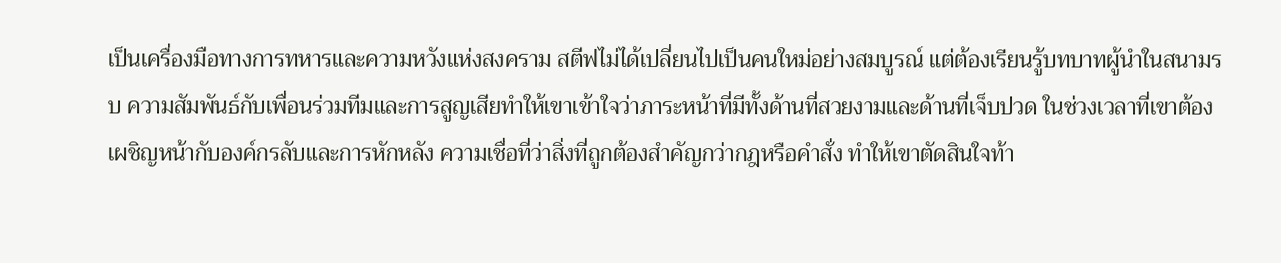เป็นเครื่องมือทางการทหารและความหวังแห่งสงคราม สตีฟไม่ได้เปลี่ยนไปเป็นคนใหม่อย่างสมบูรณ์ แต่ต้องเรียนรู้บทบาทผู้นำในสนามรบ ความสัมพันธ์กับเพื่อนร่วมทีมและการสูญเสียทำให้เขาเข้าใจว่าภาระหน้าที่มีทั้งด้านที่สวยงามและด้านที่เจ็บปวด ในช่วงเวลาที่เขาต้องเผชิญหน้ากับองค์กรลับและการหักหลัง ความเชื่อที่ว่าสิ่งที่ถูกต้องสำคัญกว่ากฎหรือคำสั่ง ทำให้เขาตัดสินใจท้า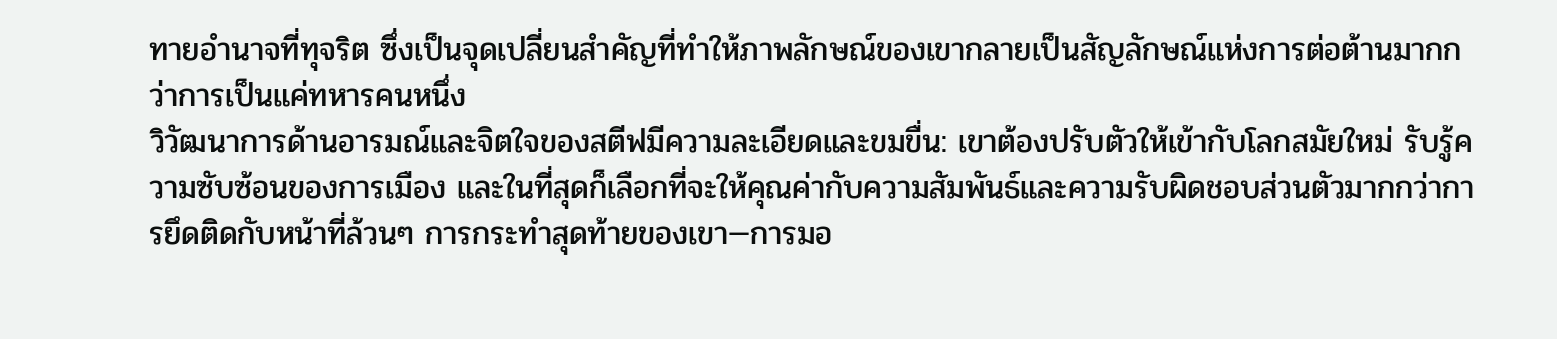ทายอำนาจที่ทุจริต ซึ่งเป็นจุดเปลี่ยนสำคัญที่ทำให้ภาพลักษณ์ของเขากลายเป็นสัญลักษณ์แห่งการต่อต้านมากกว่าการเป็นแค่ทหารคนหนึ่ง
วิวัฒนาการด้านอารมณ์และจิตใจของสตีฟมีความละเอียดและขมขื่น: เขาต้องปรับตัวให้เข้ากับโลกสมัยใหม่ รับรู้ความซับซ้อนของการเมือง และในที่สุดก็เลือกที่จะให้คุณค่ากับความสัมพันธ์และความรับผิดชอบส่วนตัวมากกว่าการยึดติดกับหน้าที่ล้วนๆ การกระทำสุดท้ายของเขา—การมอ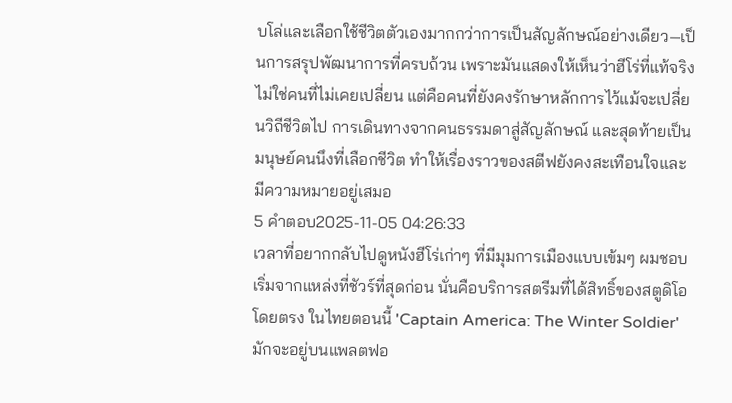บโล่และเลือกใช้ชีวิตตัวเองมากกว่าการเป็นสัญลักษณ์อย่างเดียว—เป็นการสรุปพัฒนาการที่ครบถ้วน เพราะมันแสดงให้เห็นว่าฮีโร่ที่แท้จริงไม่ใช่คนที่ไม่เคยเปลี่ยน แต่คือคนที่ยังคงรักษาหลักการไว้แม้จะเปลี่ยนวิถีชีวิตไป การเดินทางจากคนธรรมดาสู่สัญลักษณ์ และสุดท้ายเป็นมนุษย์คนนึงที่เลือกชีวิต ทำให้เรื่องราวของสตีฟยังคงสะเทือนใจและมีความหมายอยู่เสมอ
5 คำตอบ2025-11-05 04:26:33
เวลาที่อยากกลับไปดูหนังฮีโร่เก่าๆ ที่มีมุมการเมืองแบบเข้มๆ ผมชอบเริ่มจากแหล่งที่ชัวร์ที่สุดก่อน นั่นคือบริการสตรีมที่ได้สิทธิ์ของสตูดิโอโดยตรง ในไทยตอนนี้ 'Captain America: The Winter Soldier' มักจะอยู่บนแพลตฟอ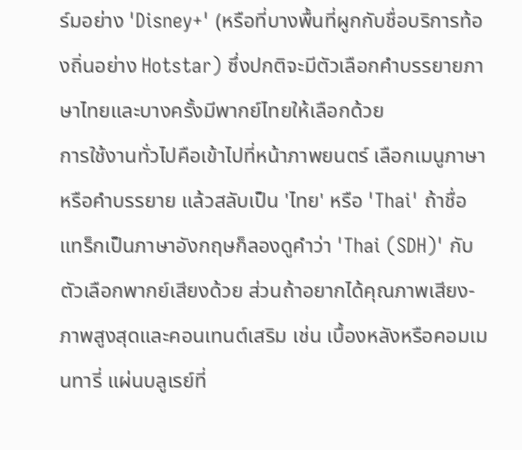ร์มอย่าง 'Disney+' (หรือที่บางพื้นที่ผูกกับชื่อบริการท้องถิ่นอย่าง Hotstar) ซึ่งปกติจะมีตัวเลือกคำบรรยายภาษาไทยและบางครั้งมีพากย์ไทยให้เลือกด้วย
การใช้งานทั่วไปคือเข้าไปที่หน้าภาพยนตร์ เลือกเมนูภาษาหรือคำบรรยาย แล้วสลับเป็น 'ไทย' หรือ 'Thai' ถ้าชื่อแทร็กเป็นภาษาอังกฤษก็ลองดูคำว่า 'Thai (SDH)' กับตัวเลือกพากย์เสียงด้วย ส่วนถ้าอยากได้คุณภาพเสียง-ภาพสูงสุดและคอนเทนต์เสริม เช่น เบื้องหลังหรือคอมเมนทารี่ แผ่นบลูเรย์ที่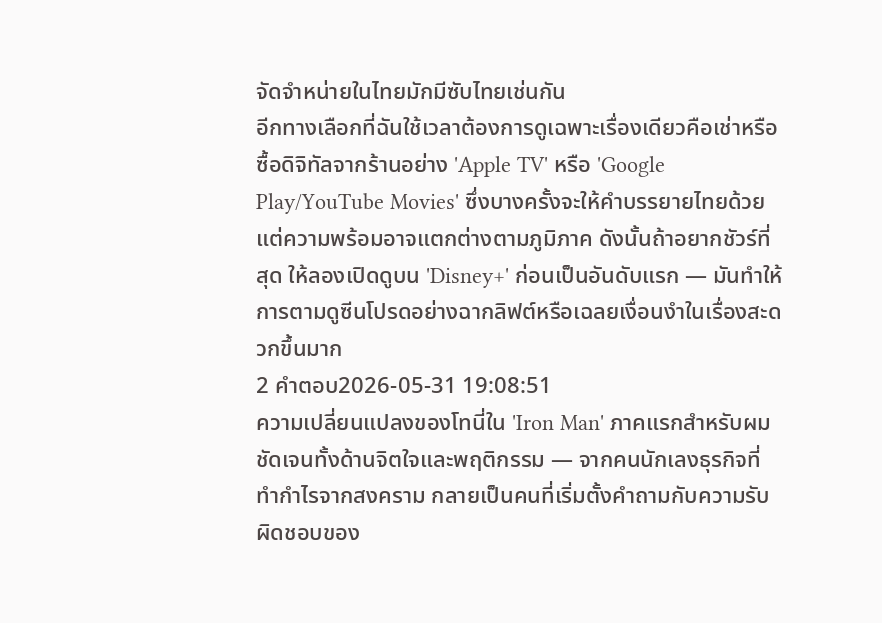จัดจำหน่ายในไทยมักมีซับไทยเช่นกัน
อีกทางเลือกที่ฉันใช้เวลาต้องการดูเฉพาะเรื่องเดียวคือเช่าหรือซื้อดิจิทัลจากร้านอย่าง 'Apple TV' หรือ 'Google Play/YouTube Movies' ซึ่งบางครั้งจะให้คำบรรยายไทยด้วย แต่ความพร้อมอาจแตกต่างตามภูมิภาค ดังนั้นถ้าอยากชัวร์ที่สุด ให้ลองเปิดดูบน 'Disney+' ก่อนเป็นอันดับแรก — มันทำให้การตามดูซีนโปรดอย่างฉากลิฟต์หรือเฉลยเงื่อนงำในเรื่องสะดวกขึ้นมาก
2 คำตอบ2026-05-31 19:08:51
ความเปลี่ยนแปลงของโทนี่ใน 'Iron Man' ภาคแรกสำหรับผมชัดเจนทั้งด้านจิตใจและพฤติกรรม — จากคนนักเลงธุรกิจที่ทำกำไรจากสงคราม กลายเป็นคนที่เริ่มตั้งคำถามกับความรับผิดชอบของ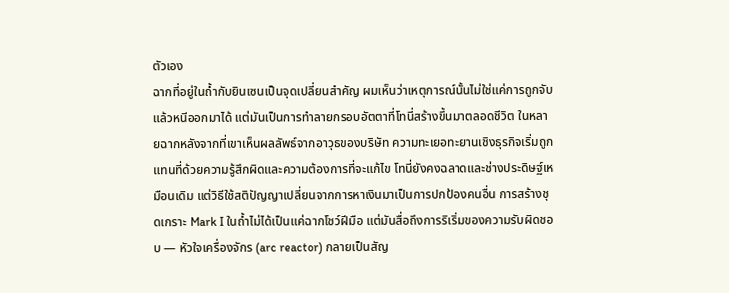ตัวเอง
ฉากที่อยู่ในถ้ำกับยินเซนเป็นจุดเปลี่ยนสำคัญ ผมเห็นว่าเหตุการณ์นั้นไม่ใช่แค่การถูกจับแล้วหนีออกมาได้ แต่มันเป็นการทำลายกรอบอัตตาที่โทนี่สร้างขึ้นมาตลอดชีวิต ในหลายฉากหลังจากที่เขาเห็นผลลัพธ์จากอาวุธของบริษัท ความทะเยอทะยานเชิงธุรกิจเริ่มถูกแทนที่ด้วยความรู้สึกผิดและความต้องการที่จะแก้ไข โทนี่ยังคงฉลาดและช่างประดิษฐ์เหมือนเดิม แต่วิธีใช้สติปัญญาเปลี่ยนจากการหาเงินมาเป็นการปกป้องคนอื่น การสร้างชุดเกราะ Mark I ในถ้ำไม่ได้เป็นแค่ฉากโชว์ฝีมือ แต่มันสื่อถึงการริเริ่มของความรับผิดชอบ — หัวใจเครื่องจักร (arc reactor) กลายเป็นสัญ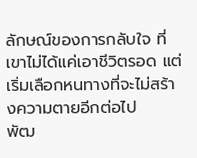ลักษณ์ของการกลับใจ ที่เขาไม่ได้แค่เอาชีวิตรอด แต่เริ่มเลือกหนทางที่จะไม่สร้างความตายอีกต่อไป
พัฒ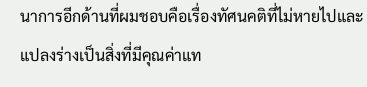นาการอีกด้านที่ผมชอบคือเรื่องทัศนคติที่ไม่หายไปและแปลงร่างเป็นสิ่งที่มีคุณค่าแท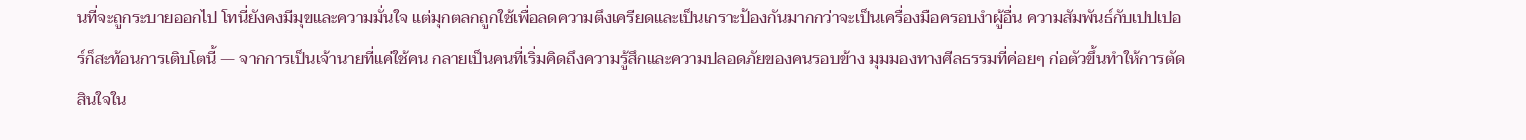นที่จะถูกระบายออกไป โทนี่ยังคงมีมุขและความมั่นใจ แต่มุกตลกถูกใช้เพื่อลดความตึงเครียดและเป็นเกราะป้องกันมากกว่าจะเป็นเครื่องมือครอบงำผู้อื่น ความสัมพันธ์กับเปปเปอร์ก็สะท้อนการเติบโตนี้ — จากการเป็นเจ้านายที่แค่ใช้คน กลายเป็นคนที่เริ่มคิดถึงความรู้สึกและความปลอดภัยของคนรอบข้าง มุมมองทางศีลธรรมที่ค่อยๆ ก่อตัวขึ้นทำให้การตัดสินใจใน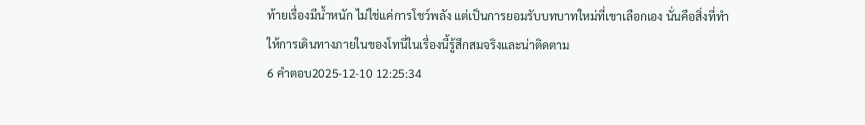ท้ายเรื่องมีน้ำหนัก ไม่ใช่แค่การโชว์พลัง แต่เป็นการยอมรับบทบาทใหม่ที่เขาเลือกเอง นั่นคือสิ่งที่ทำให้การเดินทางภายในของโทนี่ในเรื่องนี้รู้สึกสมจริงและน่าติดตาม
6 คำตอบ2025-12-10 12:25:34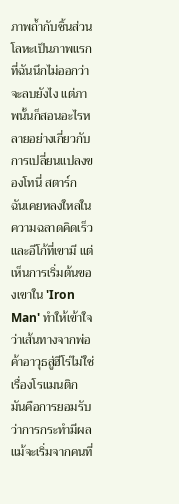ภาพถ้ำกับชิ้นส่วนโลหะเป็นภาพแรกที่ฉันนึกไม่ออกว่าจะลบยังไง แต่ภาพนั้นก็สอนอะไรหลายอย่างเกี่ยวกับการเปลี่ยนแปลงของโทนี่ สตาร์ก
ฉันเคยหลงใหลในความฉลาดคิดเร็วและอีโก้ที่เขามี แต่เห็นการเริ่มต้นของเขาใน 'Iron Man' ทำให้เข้าใจว่าเส้นทางจากพ่อค้าอาวุธสู่ฮีโร่ไม่ใช่เรื่องโรแมนติก มันคือการยอมรับว่าการกระทำมีผล แม้จะเริ่มจากคนที่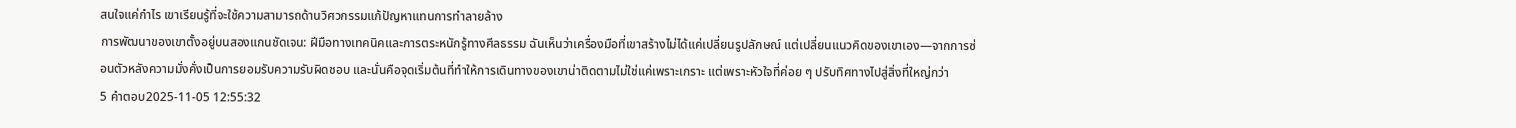สนใจแค่กำไร เขาเรียนรู้ที่จะใช้ความสามารถด้านวิศวกรรมแก้ปัญหาแทนการทำลายล้าง
การพัฒนาของเขาตั้งอยู่บนสองแกนชัดเจน: ฝีมือทางเทคนิคและการตระหนักรู้ทางศีลธรรม ฉันเห็นว่าเครื่องมือที่เขาสร้างไม่ได้แค่เปลี่ยนรูปลักษณ์ แต่เปลี่ยนแนวคิดของเขาเอง—จากการซ่อนตัวหลังความมั่งคั่งเป็นการยอมรับความรับผิดชอบ และนั่นคือจุดเริ่มต้นที่ทำให้การเดินทางของเขาน่าติดตามไม่ใช่แค่เพราะเกราะ แต่เพราะหัวใจที่ค่อย ๆ ปรับทิศทางไปสู่สิ่งที่ใหญ่กว่า
5 คำตอบ2025-11-05 12:55:32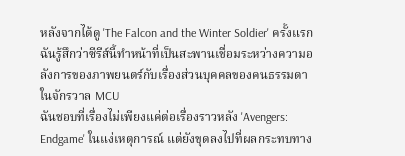หลังจากได้ดู 'The Falcon and the Winter Soldier' ครั้งแรก ฉันรู้สึกว่าซีรีส์นี้ทำหน้าที่เป็นสะพานเชื่อมระหว่างความอลังการของภาพยนตร์กับเรื่องส่วนบุคคลของคนธรรมดาในจักรวาล MCU
ฉันชอบที่เรื่องไม่เพียงแค่ต่อเรื่องราวหลัง 'Avengers: Endgame' ในแง่เหตุการณ์ แต่ยังขุดลงไปที่ผลกระทบทาง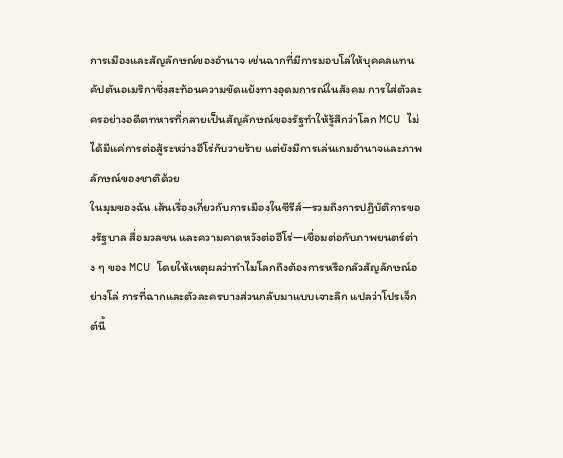การเมืองและสัญลักษณ์ของอำนาจ เช่นฉากที่มีการมอบโล่ให้บุคคลแทนคัปตันอเมริกาซึ่งสะท้อนความขัดแย้งทางอุดมการณ์ในสังคม การใส่ตัวละครอย่างอดีตทหารที่กลายเป็นสัญลักษณ์ของรัฐทำให้รู้สึกว่าโลก MCU ไม่ได้มีแค่การต่อสู้ระหว่างฮีโร่กับวายร้าย แต่ยังมีการเล่นเกมอำนาจและภาพลักษณ์ของชาติด้วย
ในมุมของฉัน เส้นเรื่องเกี่ยวกับการเมืองในซีรีส์—รวมถึงการปฏิบัติการของรัฐบาล สื่อมวลชน และความคาดหวังต่อฮีโร่—เชื่อมต่อกับภาพยนตร์ต่าง ๆ ของ MCU โดยให้เหตุผลว่าทำไมโลกถึงต้องการหรือกลัวสัญลักษณ์อย่างโล่ การที่ฉากและตัวละครบางส่วนกลับมาแบบเจาะลึก แปลว่าโปรเจ็กต์นี้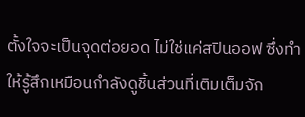ตั้งใจจะเป็นจุดต่อยอด ไม่ใช่แค่สปินออฟ ซึ่งทำให้รู้สึกเหมือนกำลังดูชิ้นส่วนที่เติมเต็มจัก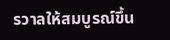รวาลให้สมบูรณ์ขึ้น